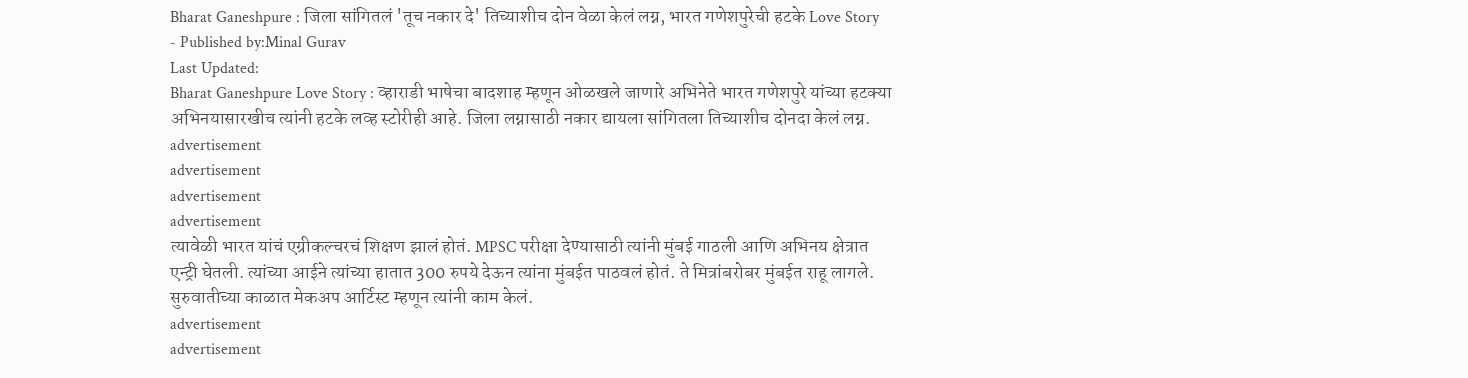Bharat Ganeshpure : जिला सांगितलं 'तूच नकार दे' तिच्याशीच दोन वेळा केलं लग्न, भारत गणेशपुरेची हटके Love Story
- Published by:Minal Gurav
Last Updated:
Bharat Ganeshpure Love Story : व्हाराडी भाषेचा बादशाह म्हणून ओळखले जाणारे अभिनेते भारत गणेशपुरे यांच्या हटक्या अभिनयासारखीच त्यांनी हटके लव्ह स्टोरीही आहे. जिला लग्नासाठी नकार द्यायला सांगितला तिच्याशीच दोनदा केलं लग्न.
advertisement
advertisement
advertisement
advertisement
त्यावेळी भारत यांचं एग्रीकल्चरचं शिक्षण झालं होतं. MPSC परीक्षा देण्यासाठी त्यांनी मुंबई गाठली आणि अभिनय क्षेत्रात एन्ट्री घेतली. त्यांच्या आईने त्यांच्या हातात 300 रुपये देऊन त्यांना मुंबईत पाठवलं होतं. ते मित्रांबरोबर मुंबईत राहू लागले. सुरुवातीच्या काळात मेकअप आर्टिस्ट म्हणून त्यांनी काम केलं.
advertisement
advertisement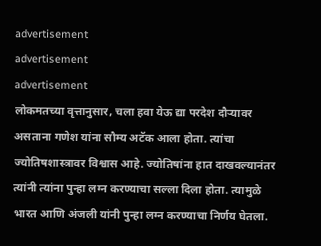advertisement
advertisement
advertisement
लोकमतच्या वृत्तानुसार, चला हवा येऊ द्या परदेश दौऱ्यावर असताना गणेश यांना सौम्य अटॅक आला होता. त्यांचा ज्योतिषशास्त्रावर विश्वास आहे. ज्योतिषांना हात दाखवल्यानंतर त्यांनी त्यांना पुन्हा लग्न करण्याचा सल्ला दिला होता. त्यामुळे भारत आणि अंजली यांनी पुन्हा लग्न करण्याचा निर्णय घेतला.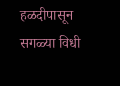हळदीपासून सगळ्या विधी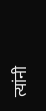त्यांनी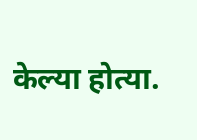केल्या होत्या.